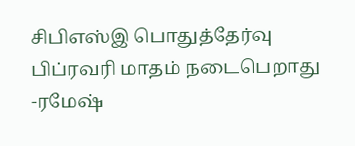சிபிஎஸ்இ பொதுத்தேர்வு பிப்ரவரி மாதம் நடைபெறாது -ரமேஷ்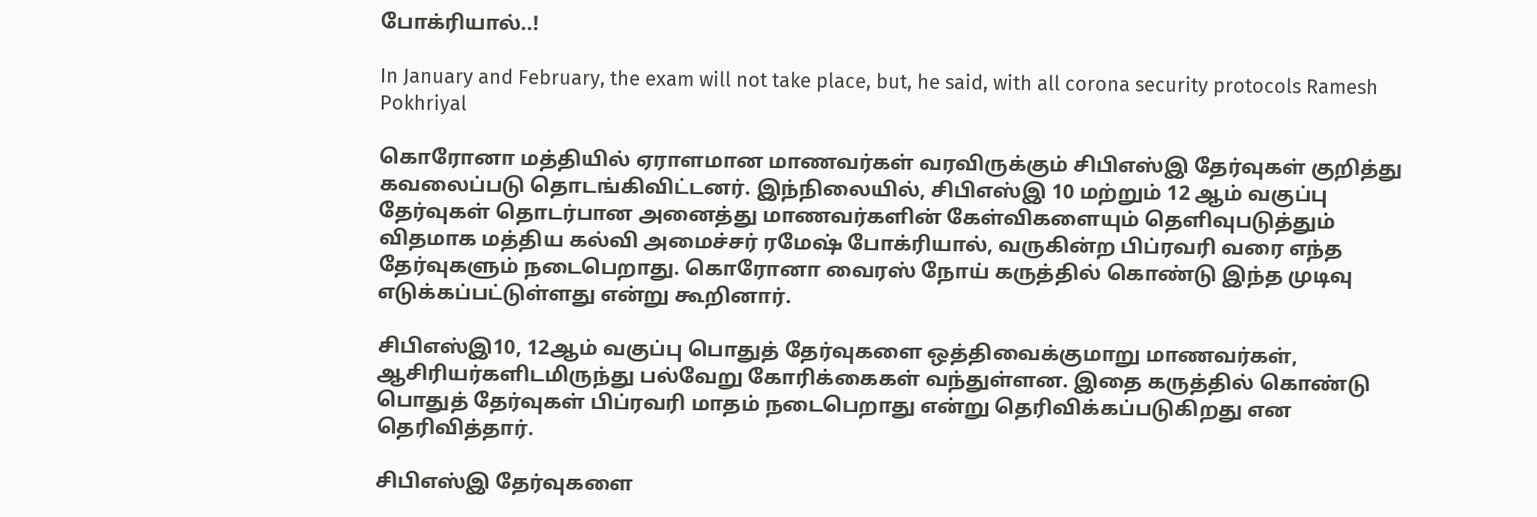போக்ரியால்..!

In January and February, the exam will not take place, but, he said, with all corona security protocols Ramesh Pokhriyal

கொரோனா மத்தியில் ஏராளமான மாணவர்கள் வரவிருக்கும் சிபிஎஸ்இ தேர்வுகள் குறித்து கவலைப்படு தொடங்கிவிட்டனர். இந்நிலையில், சிபிஎஸ்இ 10 மற்றும் 12 ஆம் வகுப்பு தேர்வுகள் தொடர்பான அனைத்து மாணவர்களின் கேள்விகளையும் தெளிவுபடுத்தும் விதமாக மத்திய கல்வி அமைச்சர் ரமேஷ் போக்ரியால், வருகின்ற பிப்ரவரி வரை எந்த தேர்வுகளும் நடைபெறாது. கொரோனா வைரஸ் நோய் கருத்தில் கொண்டு இந்த முடிவு எடுக்கப்பட்டுள்ளது என்று கூறினார்.

சிபிஎஸ்இ10, 12ஆம் வகுப்பு பொதுத் தேர்வுகளை ஒத்திவைக்குமாறு மாணவர்கள், ஆசிரியர்களிடமிருந்து பல்வேறு கோரிக்கைகள் வந்துள்ளன. இதை கருத்தில் கொண்டு பொதுத் தேர்வுகள் பிப்ரவரி மாதம் நடைபெறாது என்று தெரிவிக்கப்படுகிறது என தெரிவித்தார்.

சிபிஎஸ்இ தேர்வுகளை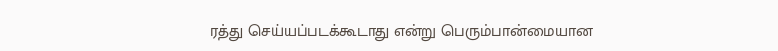ரத்து செய்யப்படக்கூடாது என்று பெரும்பான்மையான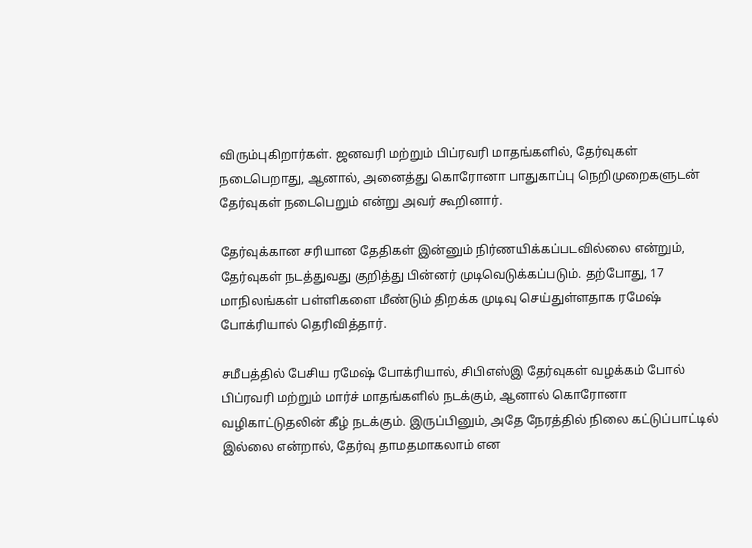விரும்புகிறார்கள். ஜனவரி மற்றும் பிப்ரவரி மாதங்களில், தேர்வுகள் நடைபெறாது, ஆனால், அனைத்து கொரோனா பாதுகாப்பு நெறிமுறைகளுடன் தேர்வுகள் நடைபெறும் என்று அவர் கூறினார்.

தேர்வுக்கான சரியான தேதிகள் இன்னும் நிர்ணயிக்கப்படவில்லை என்றும், தேர்வுகள் நடத்துவது குறித்து பின்னர் முடிவெடுக்கப்படும். தற்போது, 17 மாநிலங்கள் பள்ளிகளை மீண்டும் திறக்க முடிவு செய்துள்ளதாக ரமேஷ் போக்ரியால் தெரிவித்தார்.

சமீபத்தில் பேசிய ரமேஷ் போக்ரியால், சிபிஎஸ்இ தேர்வுகள் வழக்கம் போல் பிப்ரவரி மற்றும் மார்ச் மாதங்களில் நடக்கும், ஆனால் கொரோனா வழிகாட்டுதலின் கீழ் நடக்கும். இருப்பினும், அதே நேரத்தில் நிலை கட்டுப்பாட்டில் இல்லை என்றால், தேர்வு தாமதமாகலாம் என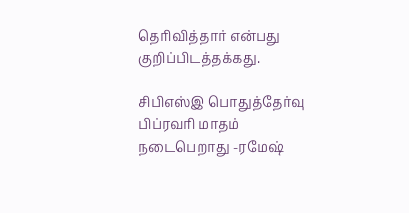தெரிவித்தார் என்பது குறிப்பிடத்தக்கது.

சிபிஎஸ்இ பொதுத்தேர்வு பிப்ரவரி மாதம் நடைபெறாது -ரமேஷ்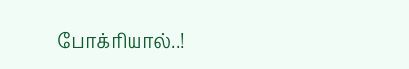போக்ரியால்..!